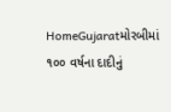HomeGujaratમોરબીમાં ૧૦૦ વર્ષના દાદીનું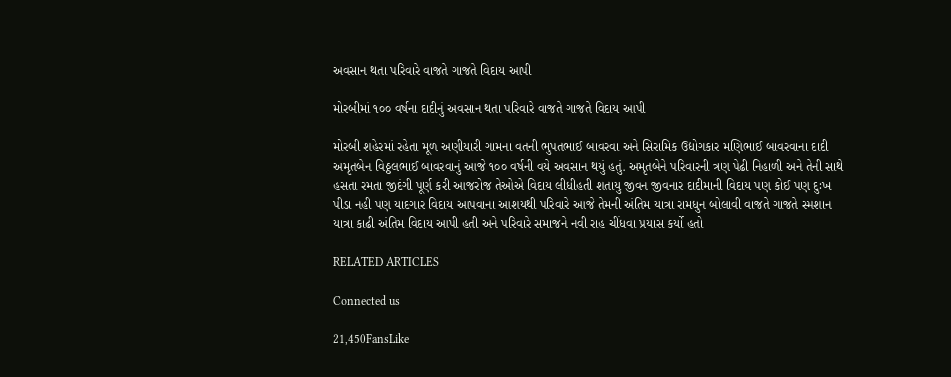અવસાન થતા પરિવારે વાજતે ગાજતે વિદાય આપી

મોરબીમાં ૧૦૦ વર્ષના દાદીનું અવસાન થતા પરિવારે વાજતે ગાજતે વિદાય આપી

મોરબી શહેરમાં રહેતા મૂળ અણીયારી ગામના વતની ભુપતભાઈ બાવરવા અને સિરામિક ઉદ્યોગકાર મણિભાઈ બાવરવાના દાદી અમૃતબેન વિઠ્ઠલભાઈ બાવરવાનું આજે ૧૦૦ વર્ષની વયે અવસાન થયું હતું. અમૃતબેને પરિવારની ત્રણ પેઢી નિહાળી અને તેની સાથે હસતા રમતા જીદંગી પૂર્ણ કરી આજરોજ તેઓએ વિદાય લીધીહતી શતાયુ જીવન જીવનાર દાદીમાની વિદાય પણ કોઈ પણ દુઃખ પીડા નહી પણ યાદગાર વિદાય આપવાના આશયથી પરિવારે આજે તેમની અંતિમ યાત્રા રામધુન બોલાવી વાજતે ગાજતે સ્મશાન યાત્રા કાઢી અંતિમ વિદાય આપી હતી અને પરિવારે સમાજને નવી રાહ ચીંધવા પ્રયાસ કર્યો હતો

RELATED ARTICLES

Connected us

21,450FansLike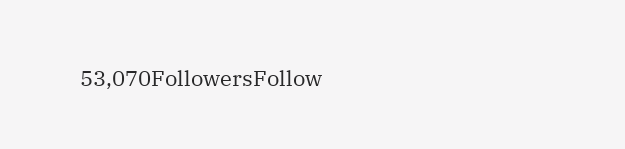53,070FollowersFollow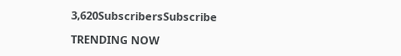3,620SubscribersSubscribe

TRENDING NOW